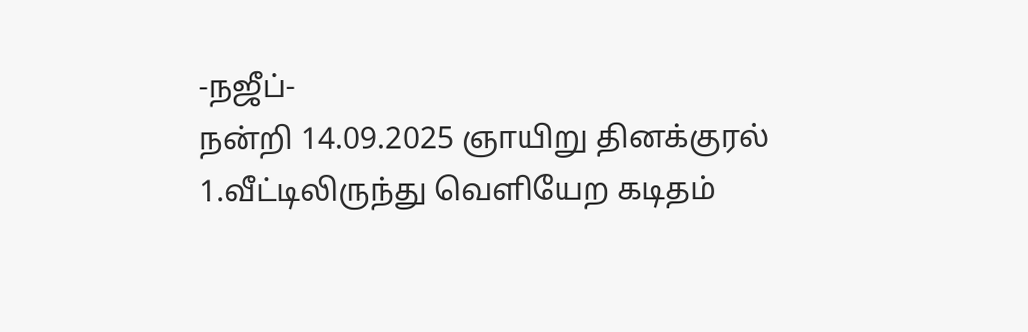-நஜீப்-
நன்றி 14.09.2025 ஞாயிறு தினக்குரல்
1.வீட்டிலிருந்து வெளியேற கடிதம்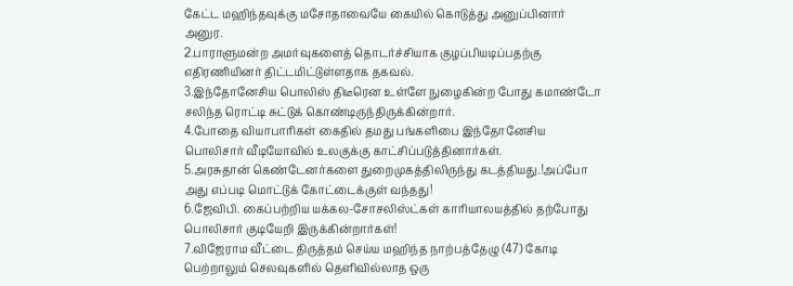கேட்ட மஹிந்தவுக்கு மசோதாவையே கையில் கொடுத்து அனுப்பினார் அனுர.
2.பாராளுமன்ற அமர்வுகளைத் தொடர்ச்சியாக குழப்பியடிப்பதற்கு எதிரணியினர் திட்டமிட்டுள்ளதாக தகவல்.
3.இந்தோனேசிய பொலிஸ் திடீரென உள்ளே நுழைகின்ற போது கமாண்டோ சலிந்த ரொட்டி சுட்டுக் கொண்டிருந்திருக்கின்றார்.
4.போதை வியாபாரிகள் கைதில் தமது பங்களிபை இந்தோனேசிய பொலிசார் வீடியோவில் உலகுக்கு காட்சிப்படுத்தினார்கள்.
5.அரசுதான் கெண்டேனர்களை துறைமுகத்திலிருந்து கடத்தியது.!அப்போ அது எப்படி மொட்டுக் கோட்டைக்குள் வந்தது!
6.ஜேவிபி. கைப்பற்றிய யக்கல-சோசலிஸ்ட்கள் காரியாலயத்தில் தற்போது பொலிசார் குடியேறி இருக்கின்றார்கள்!
7.விஜேராம வீட்டை திருத்தம் செய்ய மஹிந்த நாற்பத்தேழு (47) கோடி பெற்றாலும் செலவுகளில் தெளிவில்லாத ஒரு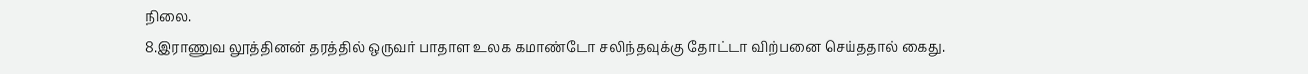நிலை.
8.இராணுவ லூத்தினன் தரத்தில் ஒருவர் பாதாள உலக கமாண்டோ சலிந்தவுக்கு தோட்டா விற்பனை செய்ததால் கைது.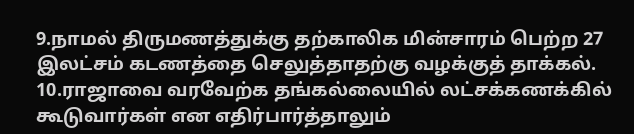9.நாமல் திருமணத்துக்கு தற்காலிக மின்சாரம் பெற்ற 27 இலட்சம் கடணத்தை செலுத்தாதற்கு வழக்குத் தாக்கல்.
10.ராஜாவை வரவேற்க தங்கல்லையில் லட்சக்கணக்கில் கூடுவார்கள் என எதிர்பார்த்தாலும்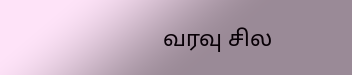வரவு சில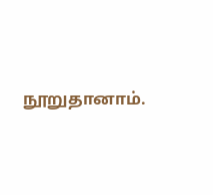நூறுதானாம்.